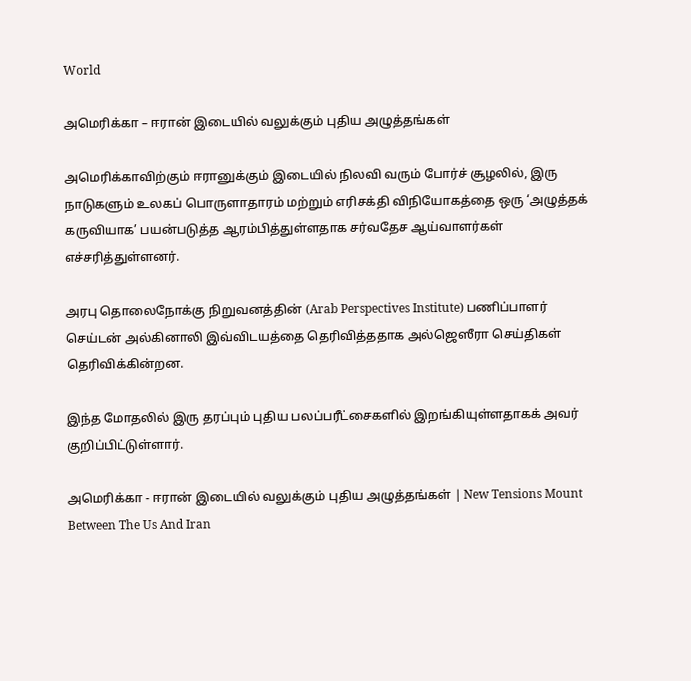World

அமெரிக்கா – ஈரான் இடையில் வலுக்கும் புதிய அழுத்தங்கள்

அமெரிக்காவிற்கும் ஈரானுக்கும் இடையில் நிலவி வரும் போர்ச் சூழலில், இரு நாடுகளும் உலகப் பொருளாதாரம் மற்றும் எரிசக்தி விநியோகத்தை ஒரு ‘அழுத்தக் கருவியாக’ பயன்படுத்த ஆரம்பித்துள்ளதாக சர்வதேச ஆய்வாளர்கள் எச்சரித்துள்ளனர்.

அரபு தொலைநோக்கு நிறுவனத்தின் (Arab Perspectives Institute) பணிப்பாளர் செய்டன் அல்கினாலி இவ்விடயத்தை தெரிவித்ததாக அல்ஜெஸீரா செய்திகள் தெரிவிக்கின்றன.

இந்த மோதலில் இரு தரப்பும் புதிய பலப்பரீட்சைகளில் இறங்கியுள்ளதாகக் அவர் குறிப்பிட்டுள்ளார்.

அமெரிக்கா - ஈரான் இடையில் வலுக்கும் புதிய அழுத்தங்கள் | New Tensions Mount Between The Us And Iran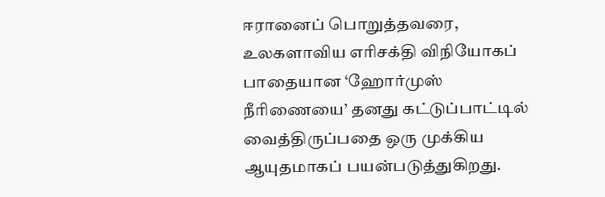ஈரானைப் பொறுத்தவரை, உலகளாவிய எரிசக்தி விநியோகப் பாதையான ‘ஹோர்முஸ் நீரிணையை’ தனது கட்டுப்பாட்டில் வைத்திருப்பதை ஒரு முக்கிய ஆயுதமாகப் பயன்படுத்துகிறது.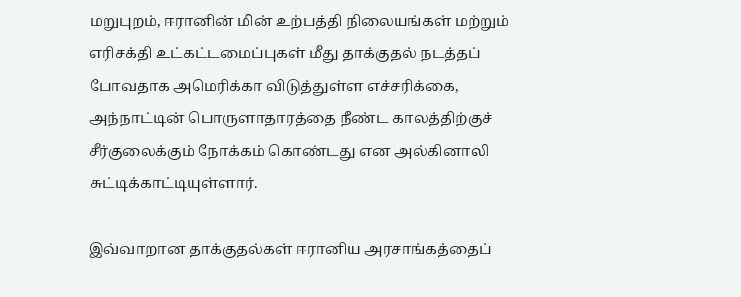மறுபுறம், ஈரானின் மின் உற்பத்தி நிலையங்கள் மற்றும் எரிசக்தி உட்கட்டமைப்புகள் மீது தாக்குதல் நடத்தப் போவதாக அமெரிக்கா விடுத்துள்ள எச்சரிக்கை, அந்நாட்டின் பொருளாதாரத்தை நீண்ட காலத்திற்குச் சீர்குலைக்கும் நோக்கம் கொண்டது என அல்கினாலி சுட்டிக்காட்டியுள்ளார்.

இவ்வாறான தாக்குதல்கள் ஈரானிய அரசாங்கத்தைப்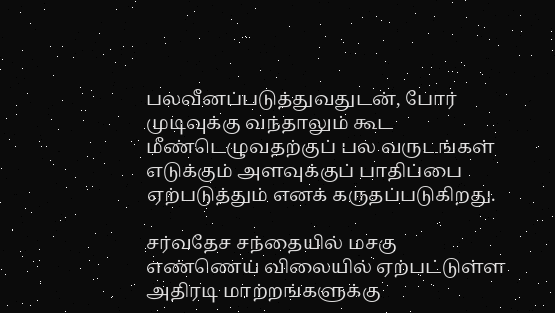பலவீனப்படுத்துவதுடன், போர் முடிவுக்கு வந்தாலும் கூட மீண்டெழுவதற்குப் பல வருடங்கள் எடுக்கும் அளவுக்குப் பாதிப்பை ஏற்படுத்தும் எனக் கருதப்படுகிறது.

சர்வதேச சந்தையில் மசகு எண்ணெய் விலையில் ஏற்பட்டுள்ள அதிரடி மாற்றங்களுக்கு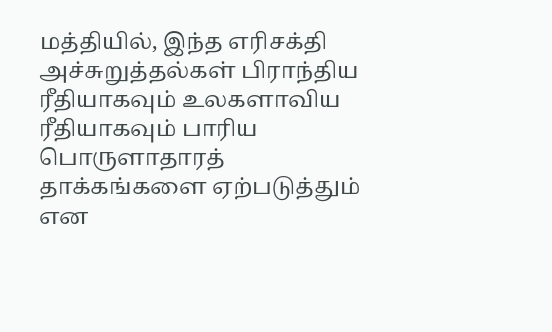மத்தியில், இந்த எரிசக்தி அச்சுறுத்தல்கள் பிராந்திய ரீதியாகவும் உலகளாவிய ரீதியாகவும் பாரிய பொருளாதாரத் தாக்கங்களை ஏற்படுத்தும் என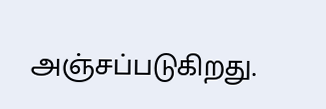அஞ்சப்படுகிறது.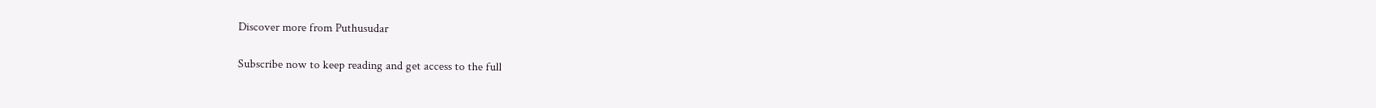Discover more from Puthusudar

Subscribe now to keep reading and get access to the full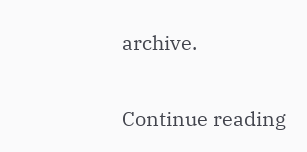archive.

Continue reading